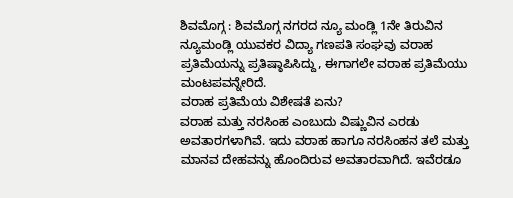ಶಿವಮೊಗ್ಗ : ಶಿವಮೊಗ್ಗ ನಗರದ ನ್ಯೂ ಮಂಡ್ಲಿ 1ನೇ ತಿರುವಿನ ನ್ಯೂಮಂಡ್ಲಿ ಯುವಕರ ವಿದ್ಯಾ ಗಣಪತಿ ಸಂಘವು ವರಾಹ ಪ್ರತಿಮೆಯನ್ನು ಪ್ರತಿಷ್ಠಾಪಿಸಿದ್ದು, ಈಗಾಗಲೇ ವರಾಹ ಪ್ರತಿಮೆಯು ಮಂಟಪವನ್ನೇರಿದೆ.
ವರಾಹ ಪ್ರತಿಮೆಯ ವಿಶೇಷತೆ ಏನು?
ವರಾಹ ಮತ್ತು ನರಸಿಂಹ ಎಂಬುದು ವಿಷ್ಣುವಿನ ಎರಡು ಅವತಾರಗಳಾಗಿವೆ. ಇದು ವರಾಹ ಹಾಗೂ ನರಸಿಂಹನ ತಲೆ ಮತ್ತು ಮಾನವ ದೇಹವನ್ನು ಹೊಂದಿರುವ ಅವತಾರವಾಗಿದೆ. ಇವೆರಡೂ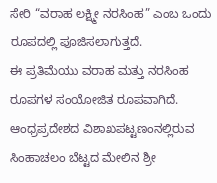ಸೇರಿ “ವರಾಹ ಲಕ್ಷ್ಮೀ ನರಸಿಂಹ” ಎಂಬ ಒಂದು ರೂಪದಲ್ಲಿ ಪೂಜಿಸಲಾಗುತ್ತದೆ.
ಈ ಪ್ರತಿಮೆಯು ವರಾಹ ಮತ್ತು ನರಸಿಂಹ ರೂಪಗಳ ಸಂಯೋಜಿತ ರೂಪವಾಗಿದೆ. ಆಂಧ್ರಪ್ರದೇಶದ ವಿಶಾಖಪಟ್ಟಣಂನಲ್ಲಿರುವ ಸಿಂಹಾಚಲಂ ಬೆಟ್ಟದ ಮೇಲಿನ ಶ್ರೀ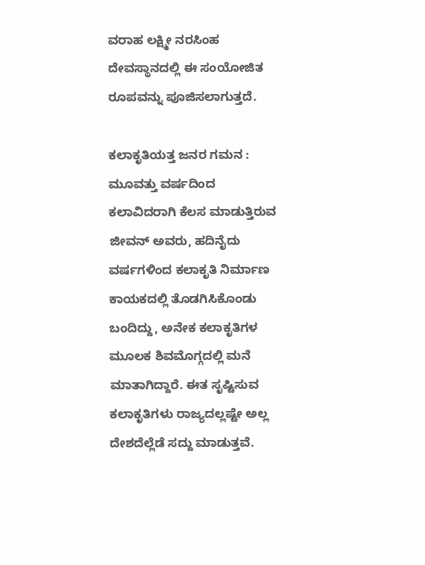ವರಾಹ ಲಕ್ಷ್ಮೀ ನರಸಿಂಹ ದೇವಸ್ಥಾನದಲ್ಲಿ ಈ ಸಂಯೋಜಿತ ರೂಪವನ್ನು ಪೂಜಿಸಲಾಗುತ್ತದೆ.

ಕಲಾಕೃತಿಯತ್ತ ಜನರ ಗಮನ :
ಮೂವತ್ತು ವರ್ಷದಿಂದ ಕಲಾವಿದರಾಗಿ ಕೆಲಸ ಮಾಡುತ್ತಿರುವ ಜೀವನ್ ಅವರು, ಹದಿನೈದು ವರ್ಷಗಳಿಂದ ಕಲಾಕೃತಿ ನಿರ್ಮಾಣ ಕಾಯಕದಲ್ಲಿ ತೊಡಗಿಸಿಕೊಂಡು ಬಂದಿದ್ದು, ಅನೇಕ ಕಲಾಕೃತಿಗಳ ಮೂಲಕ ಶಿವಮೊಗ್ಗದಲ್ಲಿ ಮನೆ ಮಾತಾಗಿದ್ದಾರೆ. ಈತ ಸೃಷ್ಟಿಸುವ ಕಲಾಕೃತಿಗಳು ರಾಜ್ಯದಲ್ಲಷ್ಟೇ ಅಲ್ಲ ದೇಶದೆಲ್ಲೆಡೆ ಸದ್ದು ಮಾಡುತ್ತವೆ.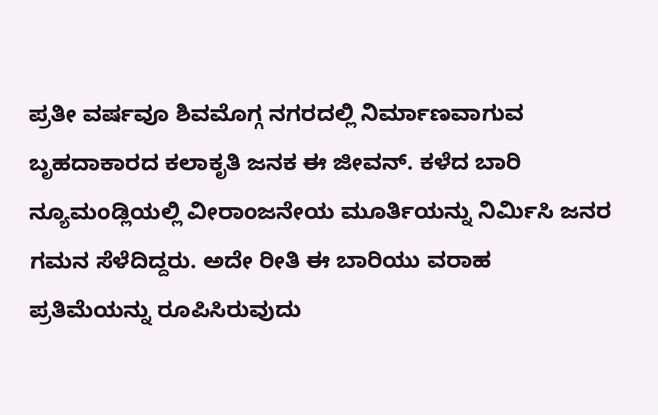ಪ್ರತೀ ವರ್ಷವೂ ಶಿವಮೊಗ್ಗ ನಗರದಲ್ಲಿ ನಿರ್ಮಾಣವಾಗುವ ಬೃಹದಾಕಾರದ ಕಲಾಕೃತಿ ಜನಕ ಈ ಜೀವನ್. ಕಳೆದ ಬಾರಿ ನ್ಯೂಮಂಡ್ಲಿಯಲ್ಲಿ ವೀರಾಂಜನೇಯ ಮೂರ್ತಿಯನ್ನು ನಿರ್ಮಿಸಿ ಜನರ ಗಮನ ಸೆಳೆದಿದ್ದರು. ಅದೇ ರೀತಿ ಈ ಬಾರಿಯು ವರಾಹ ಪ್ರತಿಮೆಯನ್ನು ರೂಪಿಸಿರುವುದು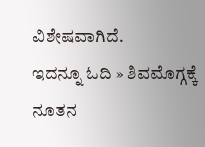ವಿಶೇಷವಾಗಿದೆ.
ಇದನ್ನೂ ಓದಿ » ಶಿವಮೊಗ್ಗಕ್ಕೆ ನೂತನ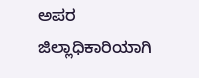ಅಪರ ಜಿಲ್ಲಾಧಿಕಾರಿಯಾಗಿ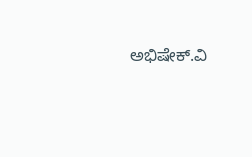ಅಭಿಷೇಕ್.ವಿ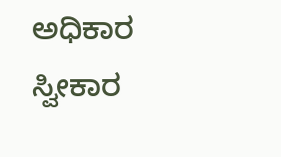ಅಧಿಕಾರ ಸ್ವೀಕಾರ